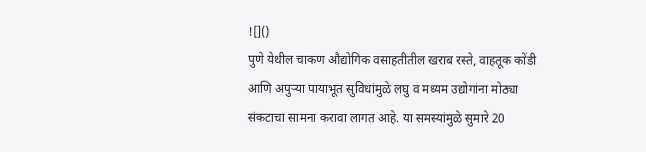![]()
पुणे येथील चाकण औद्योगिक वसाहतीतील खराब रस्ते, वाहतूक कोंडी आणि अपुऱ्या पायाभूत सुविधांमुळे लघु व मध्यम उद्योगांना मोठ्या संकटाचा सामना करावा लागत आहे. या समस्यांमुळे सुमारे 20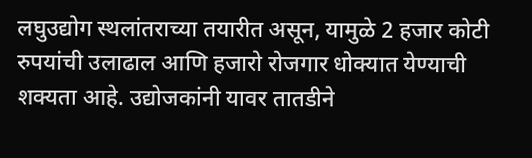लघुउद्योग स्थलांतराच्या तयारीत असून, यामुळे 2 हजार कोटी रुपयांची उलाढाल आणि हजारो रोजगार धोक्यात येण्याची शक्यता आहे. उद्योजकांनी यावर तातडीने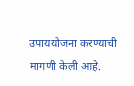उपाययोजना करण्याची मागणी केली आहे.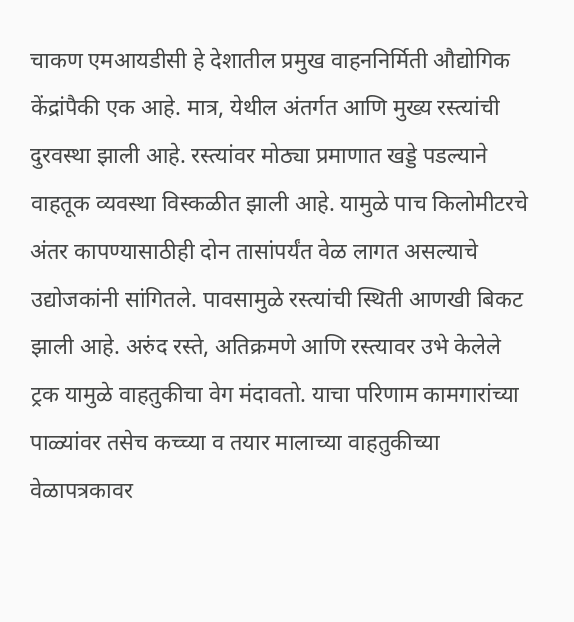चाकण एमआयडीसी हे देशातील प्रमुख वाहननिर्मिती औद्योगिक केंद्रांपैकी एक आहे. मात्र, येथील अंतर्गत आणि मुख्य रस्त्यांची दुरवस्था झाली आहे. रस्त्यांवर मोठ्या प्रमाणात खड्डे पडल्याने वाहतूक व्यवस्था विस्कळीत झाली आहे. यामुळे पाच किलोमीटरचे अंतर कापण्यासाठीही दोन तासांपर्यंत वेळ लागत असल्याचे उद्योजकांनी सांगितले. पावसामुळे रस्त्यांची स्थिती आणखी बिकट झाली आहे. अरुंद रस्ते, अतिक्रमणे आणि रस्त्यावर उभे केलेले ट्रक यामुळे वाहतुकीचा वेग मंदावतो. याचा परिणाम कामगारांच्या पाळ्यांवर तसेच कच्च्या व तयार मालाच्या वाहतुकीच्या वेळापत्रकावर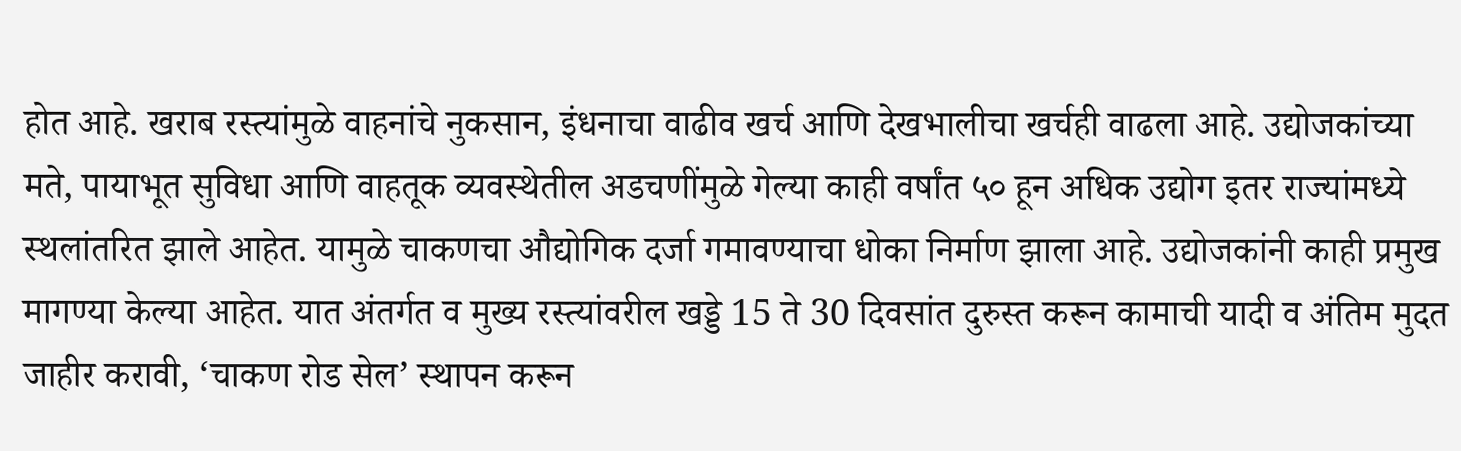होत आहे. खराब रस्त्यांमुळे वाहनांचे नुकसान, इंधनाचा वाढीव खर्च आणि देखभालीचा खर्चही वाढला आहे. उद्योजकांच्या मते, पायाभूत सुविधा आणि वाहतूक व्यवस्थेतील अडचणींमुळे गेल्या काही वर्षांत ५० हून अधिक उद्योग इतर राज्यांमध्ये स्थलांतरित झाले आहेत. यामुळे चाकणचा औद्योगिक दर्जा गमावण्याचा धोका निर्माण झाला आहे. उद्योजकांनी काही प्रमुख मागण्या केल्या आहेत. यात अंतर्गत व मुख्य रस्त्यांवरील खड्डे 15 ते 30 दिवसांत दुरुस्त करून कामाची यादी व अंतिम मुदत जाहीर करावी, ‘चाकण रोड सेल’ स्थापन करून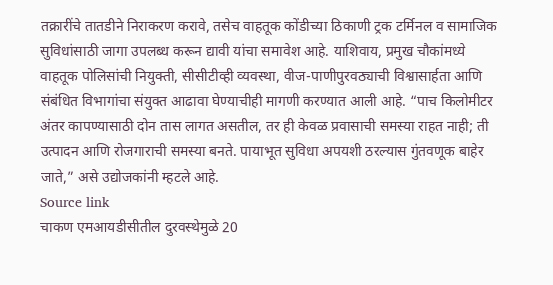तक्रारींचे तातडीने निराकरण करावे, तसेच वाहतूक कोंडीच्या ठिकाणी ट्रक टर्मिनल व सामाजिक सुविधांसाठी जागा उपलब्ध करून द्यावी यांचा समावेश आहे. याशिवाय, प्रमुख चौकांमध्ये वाहतूक पोलिसांची नियुक्ती, सीसीटीव्ही व्यवस्था, वीज-पाणीपुरवठ्याची विश्वासार्हता आणि संबंधित विभागांचा संयुक्त आढावा घेण्याचीही मागणी करण्यात आली आहे. “पाच किलोमीटर अंतर कापण्यासाठी दोन तास लागत असतील, तर ही केवळ प्रवासाची समस्या राहत नाही; ती उत्पादन आणि रोजगाराची समस्या बनते. पायाभूत सुविधा अपयशी ठरल्यास गुंतवणूक बाहेर जाते,” असे उद्योजकांनी म्हटले आहे.
Source link
चाकण एमआयडीसीतील दुरवस्थेमुळे 20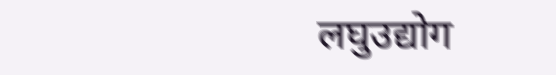लघुउद्योग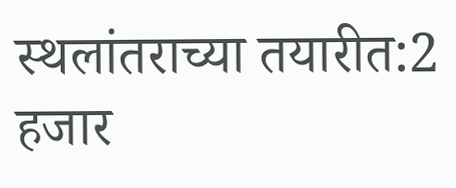स्थलांतराच्या तयारीत:2 हजार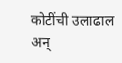कोटींची उलाढाल अन्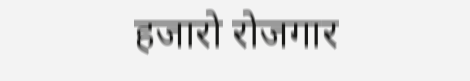हजारो रोजगार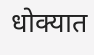धोक्यात